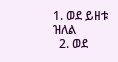1. ወደ ይዘቱ ዝለል
  2. ወደ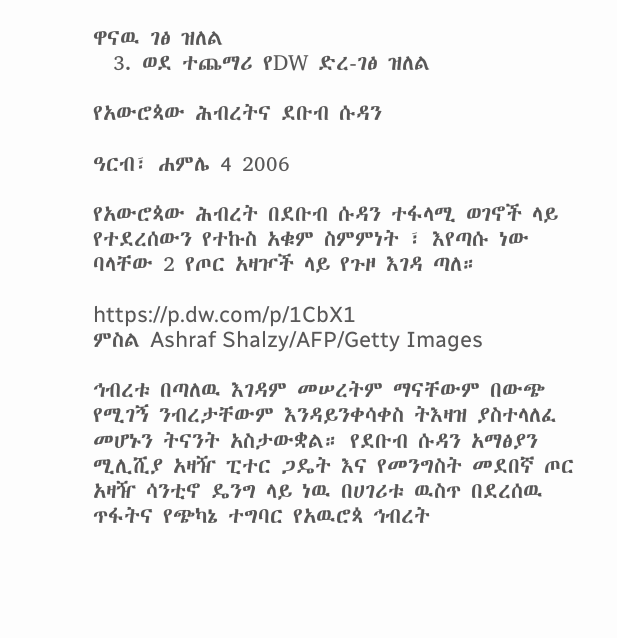ዋናዉ ገፅ ዝለል
  3. ወደ ተጨማሪ የDW ድረ-ገፅ ዝለል

የአውሮጳው ሕብረትና ደቡብ ሱዳን

ዓርብ፣ ሐምሌ 4 2006

የአውሮጳው ሕብረት በደቡብ ሱዳን ተፋላሚ ወገኖች ላይ የተደረሰውን የተኩስ አቁም ስምምነት ፣ እየጣሱ ነው ባላቸው 2 የጦር አዛዦች ላይ የጉዞ እገዳ ጣለ።

https://p.dw.com/p/1CbX1
ምስል Ashraf Shalzy/AFP/Getty Images

ኅብረቱ በጣለዉ እገዳም መሠረትም ማናቸውም በውጭ የሚገኝ ንብረታቸውም እንዳይንቀሳቀስ ትእዛዝ ያስተላለፈ መሆኑን ትናንት አስታውቋል። የደቡብ ሱዳን አማፅያን ሚሊሺያ አዛዥ ፒተር ጋዴት እና የመንግስት መደበኛ ጦር አዛዥ ሳንቲኖ ዴንግ ላይ ነዉ በሀገሪቱ ዉስጥ በደረሰዉ ጥፋትና የጭካኔ ተግባር የአዉሮጳ ኅብረት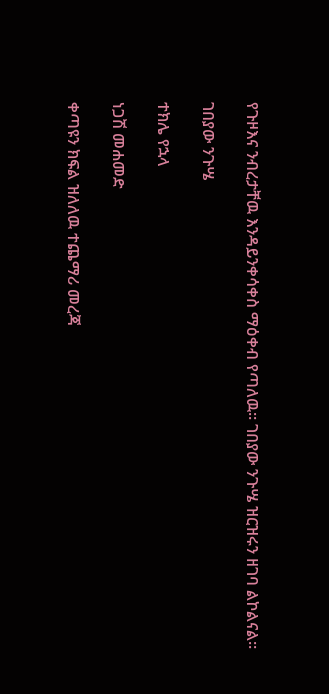የጉዞእና ንብረታቸዉ እንዳይንቀሳቀስ ማዕቀብ የጣለዉ። ገበያው ንጉሤ ዝርዝሩን ዘገባ ልኮልናል።

ገበያው ንጉሤ

ተክሌ የኋላ

ነጋሽ መሐመድ

ቀጣዩን ክፍል ዝለለዉ ተጨማሪ መረጃ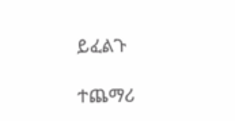ይፈልጉ

ተጨማሪ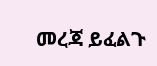መረጃ ይፈልጉ